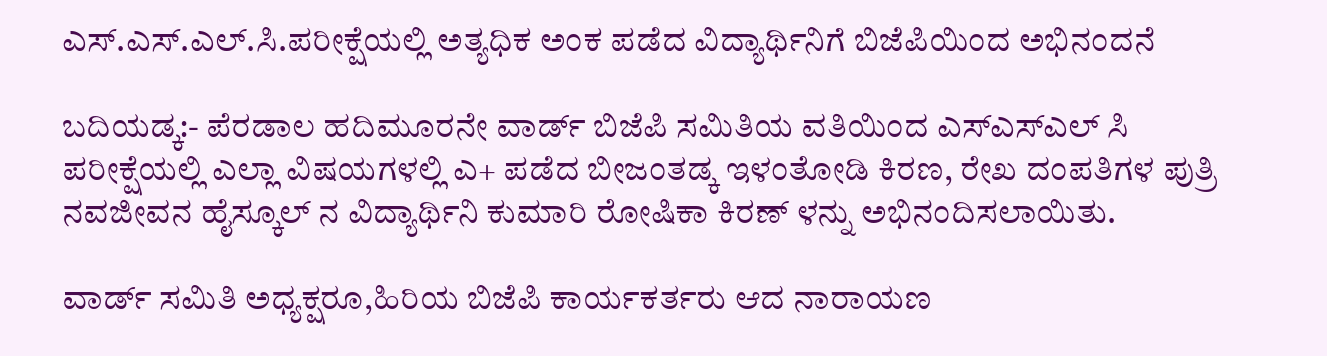ಎಸ್.ಎಸ್.ಎಲ್.ಸಿ.ಪರೀಕ್ಷೆಯಲ್ಲಿ ಅತ್ಯಧಿಕ ಅಂಕ ಪಡೆದ ವಿದ್ಯಾರ್ಥಿನಿಗೆ ಬಿಜೆಪಿಯಿಂದ ಅಭಿನಂದನೆ

ಬದಿಯಡ್ಕ:- ಪೆರಡಾಲ ಹದಿಮೂರನೇ ವಾರ್ಡ್ ಬಿಜೆಪಿ ಸಮಿತಿಯ ವತಿಯಿಂದ ಎಸ್ಎಸ್ಎಲ್ ಸಿ ಪರೀಕ್ಷೆಯಲ್ಲಿ ಎಲ್ಲಾ ವಿಷಯಗಳಲ್ಲಿ ಎ+ ಪಡೆದ ಬೀಜಂತಡ್ಕ ಇಳಂತೋಡಿ ಕಿರಣ, ರೇಖ ದಂಪತಿಗಳ ಪುತ್ರಿ ನವಜೀವನ ಹೈಸ್ಕೂಲ್ ನ ವಿದ್ಯಾರ್ಥಿನಿ ಕುಮಾರಿ ರೋಷಿಕಾ ಕಿರಣ್ ಳನ್ನು ಅಭಿನಂದಿಸಲಾಯಿತು.

ವಾರ್ಡ್ ಸಮಿತಿ ಅಧ್ಯಕ್ಷರೂ,ಹಿರಿಯ ಬಿಜೆಪಿ ಕಾರ್ಯಕರ್ತರು ಆದ ನಾರಾಯಣ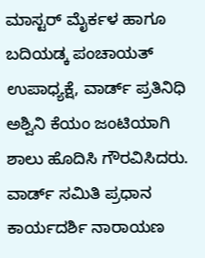ಮಾಸ್ಟರ್ ಮೈರ್ಕಳ ಹಾಗೂ ಬದಿಯಡ್ಕ ಪಂಚಾಯತ್ ಉಪಾಧ್ಯಕ್ಷೆ, ವಾರ್ಡ್ ಪ್ರತಿನಿಧಿ ಅಶ್ವಿನಿ ಕೆಯಂ ಜಂಟಿಯಾಗಿ ಶಾಲು ಹೊದಿಸಿ ಗೌರವಿಸಿದರು. ವಾರ್ಡ್ ಸಮಿತಿ ಪ್ರಧಾನ ಕಾರ್ಯದರ್ಶಿ ನಾರಾಯಣ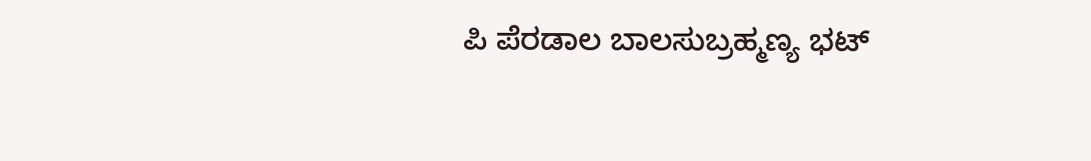ಪಿ ಪೆರಡಾಲ ಬಾಲಸುಬ್ರಹ್ಮಣ್ಯ ಭಟ್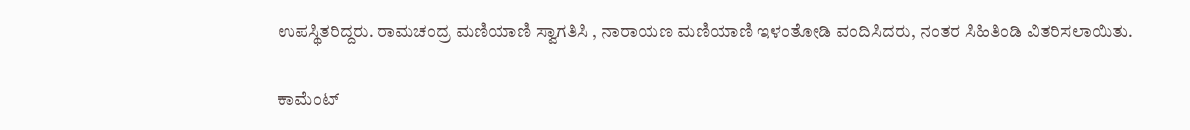ಉಪಸ್ಥಿತರಿದ್ದರು. ರಾಮಚಂದ್ರ ಮಣಿಯಾಣಿ ಸ್ವಾಗತಿಸಿ , ನಾರಾಯಣ ಮಣಿಯಾಣಿ ಇಳಂತೋಡಿ ವಂದಿಸಿದರು, ನಂತರ ಸಿಹಿತಿಂಡಿ ವಿತರಿಸಲಾಯಿತು.

ಕಾಮೆಂಟ್‌‌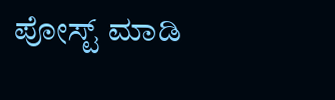ಪೋಸ್ಟ್‌ ಮಾಡಿ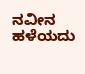ನವೀನ ಹಳೆಯದು